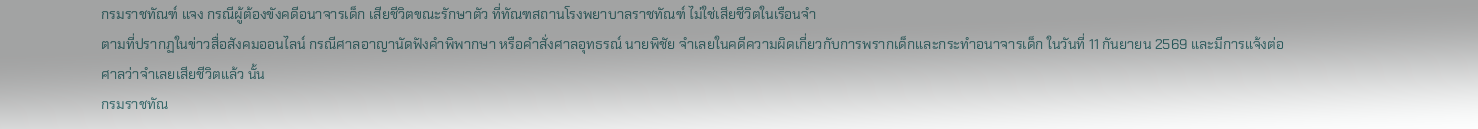กรมราชทัณฑ์ แจง กรณีผู้ต้องขังคดีอนาจารเด็ก เสียชีวิตขณะรักษาตัว ที่ทัณฑสถานโรงพยาบาลราชทัณฑ์ ไม่ใช่เสียชีวิตในเรือนจำ
ตามที่ปรากฏในข่าวสื่อสังคมออนไลน์ กรณีศาลอาญานัดฟังคำพิพากษา หรือคำสั่งศาลอุทธรณ์ นายพิชัย จำเลยในคดีความผิดเกี่ยวกับการพรากเด็กและกระทำอนาจารเด็ก ในวันที่ 11 กันยายน 2569 และมีการแจ้งต่อศาลว่าจำเลยเสียชีวิตแล้ว นั้น
กรมราชทัณ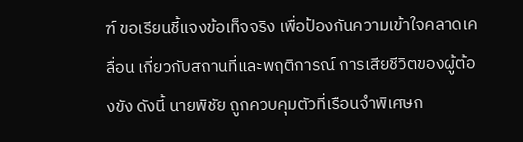ฑ์ ขอเรียนชี้แจงข้อเท็จจริง เพื่อป้องกันความเข้าใจคลาดเคลื่อน เกี่ยวกับสถานที่และพฤติการณ์ การเสียชีวิตของผู้ต้องขัง ดังนี้ นายพิชัย ถูกควบคุมตัวที่เรือนจำพิเศษก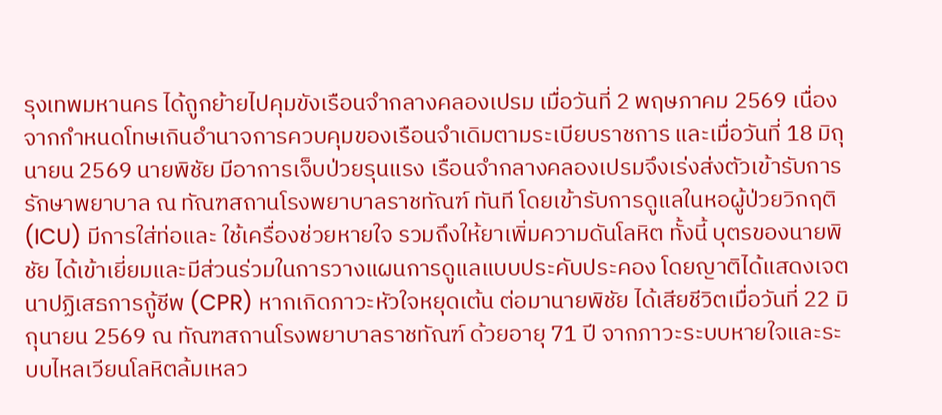รุงเทพมหานคร ได้ถูกย้ายไปคุมขังเรือนจำกลางคลองเปรม เมื่อวันที่ 2 พฤษภาคม 2569 เนื่องจากกำหนดโทษเกินอำนาจการควบคุมของเรือนจำเดิมตามระเบียบราชการ และเมื่อวันที่ 18 มิถุนายน 2569 นายพิชัย มีอาการเจ็บป่วยรุนแรง เรือนจำกลางคลองเปรมจึงเร่งส่งตัวเข้ารับการรักษาพยาบาล ณ ทัณฑสถานโรงพยาบาลราชทัณฑ์ ทันที โดยเข้ารับการดูแลในหอผู้ป่วยวิกฤติ (ICU) มีการใส่ท่อและ ใช้เครื่องช่วยหายใจ รวมถึงให้ยาเพิ่มความดันโลหิต ทั้งนี้ บุตรของนายพิชัย ได้เข้าเยี่ยมและมีส่วนร่วมในการวางแผนการดูแลแบบประคับประคอง โดยญาติได้แสดงเจตนาปฏิเสธการกู้ชีพ (CPR) หากเกิดภาวะหัวใจหยุดเต้น ต่อมานายพิชัย ได้เสียชีวิตเมื่อวันที่ 22 มิถุนายน 2569 ณ ทัณฑสถานโรงพยาบาลราชทัณฑ์ ด้วยอายุ 71 ปี จากภาวะระบบหายใจและระบบไหลเวียนโลหิตล้มเหลว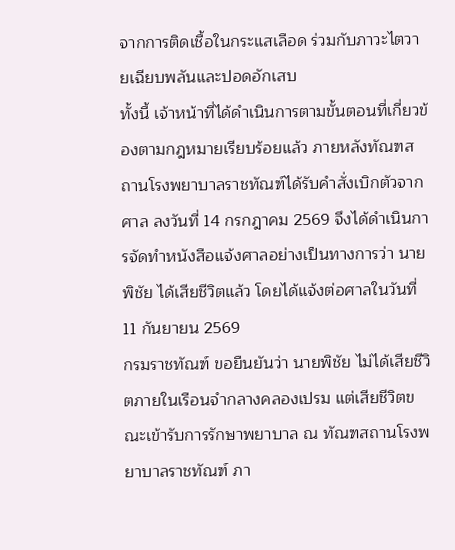จากการติดเชื้อในกระแสเลือด ร่วมกับภาวะไตวายเฉียบพลันและปอดอักเสบ
ทั้งนี้ เจ้าหน้าที่ได้ดำเนินการตามขั้นตอนที่เกี่ยวข้องตามกฎหมายเรียบร้อยแล้ว ภายหลังทัณฑสถานโรงพยาบาลราชทัณฑ์ได้รับคำสั่งเบิกตัวจากศาล ลงวันที่ 14 กรกฎาคม 2569 จึงได้ดำเนินการจัดทำหนังสือแจ้งศาลอย่างเป็นทางการว่า นายพิชัย ได้เสียชีวิตแล้ว โดยได้แจ้งต่อศาลในวันที่ 11 กันยายน 2569
กรมราชทัณฑ์ ขอยืนยันว่า นายพิชัย ไม่ได้เสียชีวิตภายในเรือนจำกลางคลองเปรม แต่เสียชีวิตขณะเข้ารับการรักษาพยาบาล ณ ทัณฑสถานโรงพยาบาลราชทัณฑ์ ภา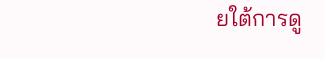ยใต้การดู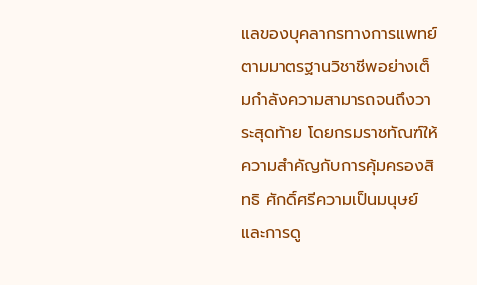แลของบุคลากรทางการแพทย์ตามมาตรฐานวิชาชีพอย่างเต็มกำลังความสามารถจนถึงวาระสุดท้าย โดยกรมราชทัณฑ์ให้ความสำคัญกับการคุ้มครองสิทธิ ศักดิ์ศรีความเป็นมนุษย์ และการดู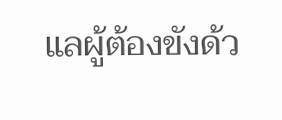แลผู้ต้องขังด้ว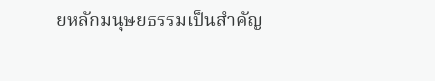ยหลักมนุษยธรรมเป็นสำคัญ